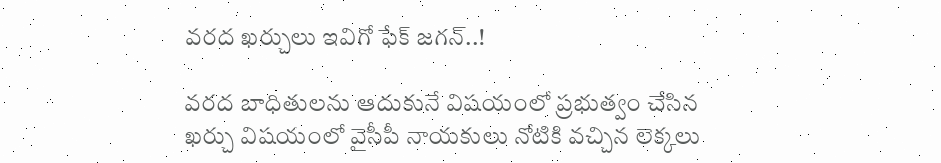వరద ఖర్చులు ఇవిగో ఫేక్ జగన్..!

వరద బాధితులను ఆదుకునే విషయంలో ప్రభుత్వం చేసిన ఖర్చు విషయంలో వైసీపీ నాయకులు నోటికి వచ్చిన లెక్కలు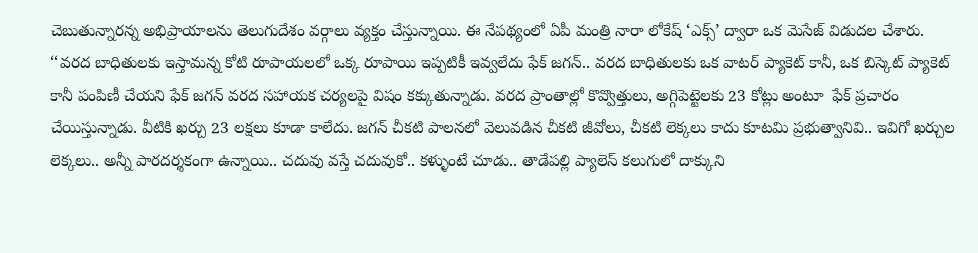చెబుతున్నారన్న అభిప్రాయాలను తెలుగుదేశం వర్గాలు వ్యక్తం చేస్తున్నాయి. ఈ నేపథ్యంలో ఏపీ మంత్రి నారా లోకేష్ ‘ఎక్స్’ ద్వారా ఒక మెసేజ్ విడుదల చేశారు. ‘‘వరద బాధితులకు ఇస్తామన్న కోటి రూపాయలలో ఒక్క రూపాయి ఇప్పటికీ ఇవ్వలేదు ఫేక్ జగన్.. వరద బాధితులకు ఒక వాటర్ ప్యాకెట్ కానీ, ఒక బిస్కెట్ ప్యాకెట్ కానీ పంపిణీ చేయని ఫేక్ జగన్ వరద సహాయక చర్యలపై విషం కక్కుతున్నాడు. వరద ప్రాంతాల్లో కొవ్వొత్తులు, అగ్గిపెట్టెలకు 23 కోట్లు అంటూ  ఫేక్ ప్రచారం చేయిస్తున్నాడు. వీటికి ఖర్చు 23 లక్షలు కూడా కాలేదు. జగన్ చీకటి పాలనలో వెలువడిన చీకటి జీవోలు, చీకటి లెక్కలు కాదు కూటమి ప్రభుత్వానివి.. ఇవిగో ఖర్చుల లెక్కలు.. అన్నీ పారదర్శకంగా ఉన్నాయి.. చదువు వస్తే చదువుకో.. కళ్ళుంటే చూడు.. తాడేపల్లి ప్యాలెస్ కలుగులో దాక్కుని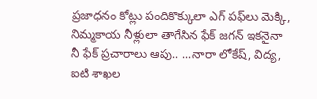ప్రజాధనం కోట్లు పందికొక్కులా ఎగ్‌ పఫ్‌లు మెక్కి, నిమ్మకాయ నీళ్లులా తాగేసిన ఫేక్ జగన్ ఇకనైనా నీ ఫేక్ ప్రచారాలు ఆపు.. ...నారా లోకేష్, విద్య, ఐటి శాఖల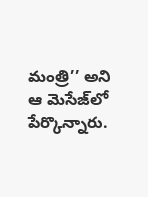మంత్రి’’ అని ఆ మెసేజ్‌లో పేర్కొన్నారు.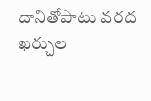దానితోపాటు వరద ఖర్చుల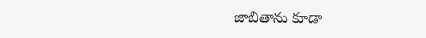జాబితాను కూడా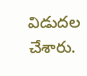విడుదల చేశారు.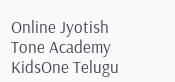Online Jyotish
Tone Academy
KidsOne Telugu